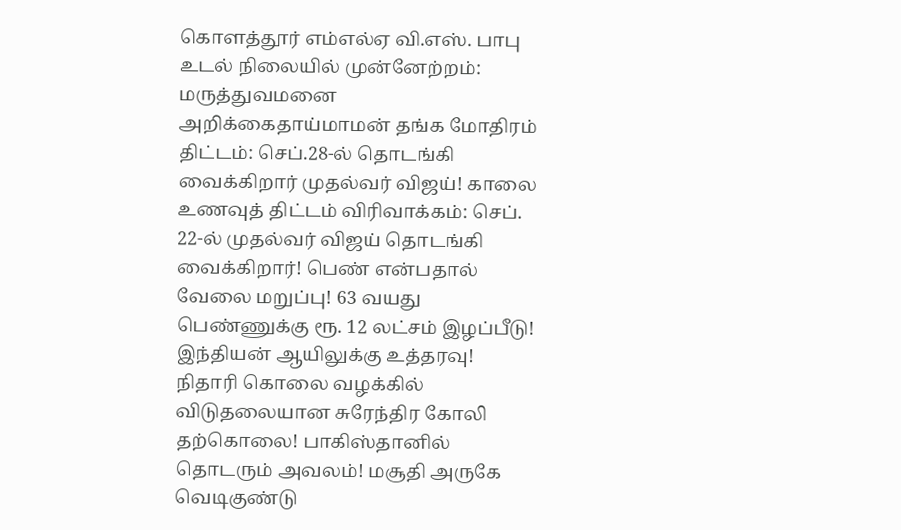கொளத்தூர் எம்எல்ஏ வி.எஸ். பாபு உடல் நிலையில் முன்னேற்றம்: மருத்துவமனை அறிக்கைதாய்மாமன் தங்க மோதிரம் திட்டம்: செப்.28-ல் தொடங்கி வைக்கிறார் முதல்வர் விஜய்! காலை உணவுத் திட்டம் விரிவாக்கம்: செப். 22-ல் முதல்வர் விஜய் தொடங்கி வைக்கிறார்! பெண் என்பதால் வேலை மறுப்பு! 63 வயது பெண்ணுக்கு ரூ. 12 லட்சம் இழப்பீடு! இந்தியன் ஆயிலுக்கு உத்தரவு! நிதாரி கொலை வழக்கில் விடுதலையான சுரேந்திர கோலி தற்கொலை! பாகிஸ்தானில் தொடரும் அவலம்! மசூதி அருகே வெடிகுண்டு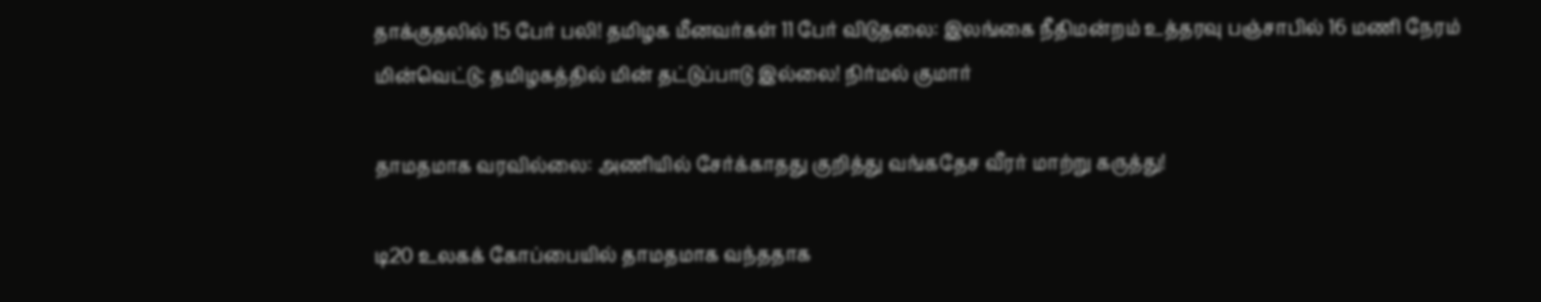தாக்குதலில் 15 பேர் பலி! தமிழக மீனவர்கள் 11 பேர் விடுதலை: இலங்கை நீதிமன்றம் உத்தரவு பஞ்சாபில் 16 மணி நேரம் மின்வெட்டு; தமிழகத்தில் மின் தட்டுப்பாடு இல்லை! நிர்மல் குமார்

தாமதமாக வரவில்லை: அணியில் சேர்க்காதது குறித்து வங்கதேச வீரர் மாற்று கருத்து!

டி20 உலகக் கோப்பையில் தாமதமாக வந்ததாக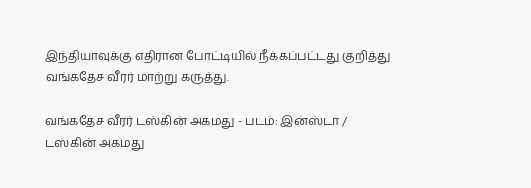இந்தியாவுக்கு எதிரான போட்டியில் நீக்கப்பட்டது குறித்து வங்கதேச வீரர் மாற்று கருத்து.

வங்கதேச வீரர் டஸ்கின் அகமது - படம்: இன்ஸ்டா / டஸ்கின் அகமது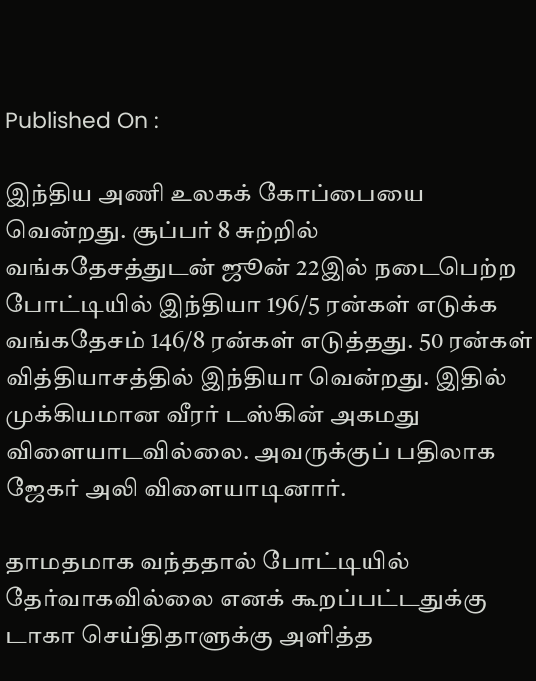Published On :

இந்திய அணி உலகக் கோப்பையை வென்றது. சூப்பர் 8 சுற்றில் வங்கதேசத்துடன் ஜூன் 22இல் நடைபெற்ற போட்டியில் இந்தியா 196/5 ரன்கள் எடுக்க வங்கதேசம் 146/8 ரன்கள் எடுத்தது. 50 ரன்கள் வித்தியாசத்தில் இந்தியா வென்றது. இதில் முக்கியமான வீரர் டஸ்கின் அகமது விளையாடவில்லை. அவருக்குப் பதிலாக ஜேகர் அலி விளையாடினார்.

தாமதமாக வந்ததால் போட்டியில் தேர்வாகவில்லை எனக் கூறப்பட்டதுக்கு டாகா செய்திதாளுக்கு அளித்த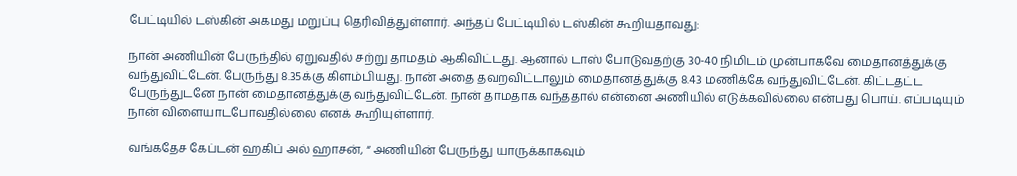பேட்டியில் டஸ்கின் அகமது மறுப்பு தெரிவித்துள்ளார். அந்தப் பேட்டியில் டஸ்கின் கூறியதாவது:

நான் அணியின் பேருந்தில் ஏறுவதில் சற்று தாமதம் ஆகிவிட்டது. ஆனால் டாஸ் போடுவதற்கு 30-40 நிமிடம் முன்பாகவே மைதானத்துக்கு வந்துவிட்டேன். பேருந்து 8.35க்கு கிளம்பியது. நான் அதை தவறவிட்டாலும் மைதானத்துக்கு 8.43 மணிக்கே வந்துவிட்டேன். கிட்டதட்ட பேருந்துடனே நான் மைதானத்துக்கு வந்துவிட்டேன். நான் தாமதாக வந்ததால் என்னை அணியில் எடுக்கவில்லை என்பது பொய். எப்படியும் நான் விளையாடபோவதில்லை எனக் கூறியுள்ளார்.

வங்கதேச கேப்டன் ஹகிப் அல் ஹாசன், “ அணியின் பேருந்து யாருக்காகவும்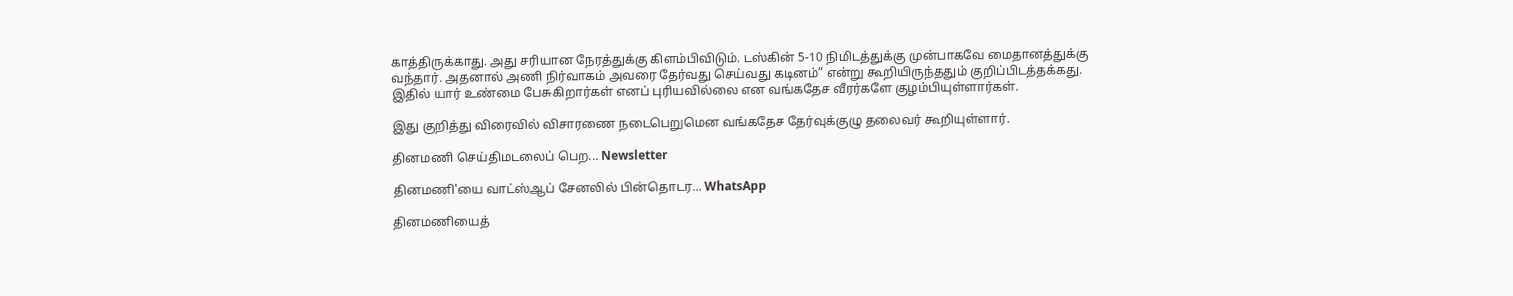காத்திருக்காது. அது சரியான நேரத்துக்கு கிளம்பிவிடும். டஸ்கின் 5-10 நிமிடத்துக்கு முன்பாகவே மைதானத்துக்கு வந்தார். அதனால் அணி நிர்வாகம் அவரை தேர்வது செய்வது கடினம்” என்று கூறியிருந்ததும் குறிப்பிடத்தக்கது. இதில் யார் உண்மை பேசுகிறார்கள் எனப் புரியவில்லை என வங்கதேச வீரர்களே குழம்பியுள்ளார்கள்.

இது குறித்து விரைவில் விசாரணை நடைபெறுமென வங்கதேச தேர்வுக்குழு தலைவர் கூறியுள்ளார்.

தினமணி செய்திமடலைப் பெற... Newsletter

தினமணி'யை வாட்ஸ்ஆப் சேனலில் பின்தொடர... WhatsApp

தினமணியைத்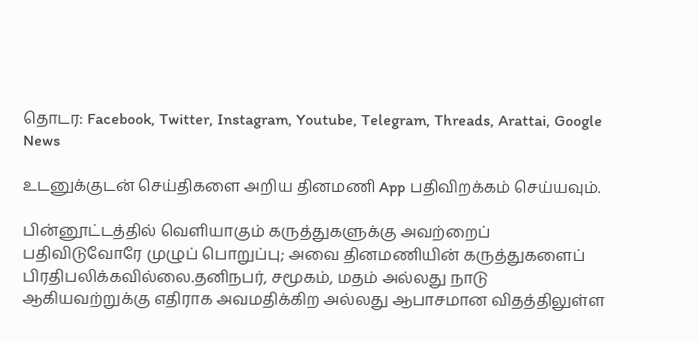தொடர: Facebook, Twitter, Instagram, Youtube, Telegram, Threads, Arattai, Google News

உடனுக்குடன் செய்திகளை அறிய தினமணி App பதிவிறக்கம் செய்யவும்.

பின்னூட்டத்தில் வெளியாகும் கருத்துகளுக்கு அவற்றைப் பதிவிடுவோரே முழுப் பொறுப்பு; அவை தினமணியின் கருத்துகளைப் பிரதிபலிக்கவில்லை.தனிநபர், சமூகம், மதம் அல்லது நாடு ஆகியவற்றுக்கு எதிராக அவமதிக்கிற அல்லது ஆபாசமான விதத்திலுள்ள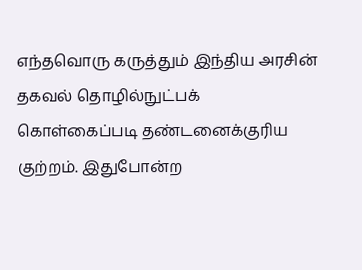எந்தவொரு கருத்தும் இந்திய அரசின் தகவல் தொழில்நுட்பக் கொள்கைப்படி தண்டனைக்குரிய குற்றம். இதுபோன்ற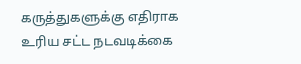கருத்துகளுக்கு எதிராக உரிய சட்ட நடவடிக்கை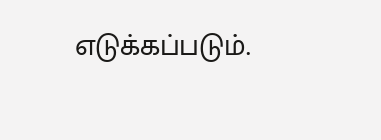எடுக்கப்படும்.